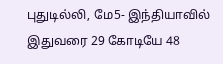புதுடில்லி, மே5- இந்தியாவில் இதுவரை 29 கோடியே 48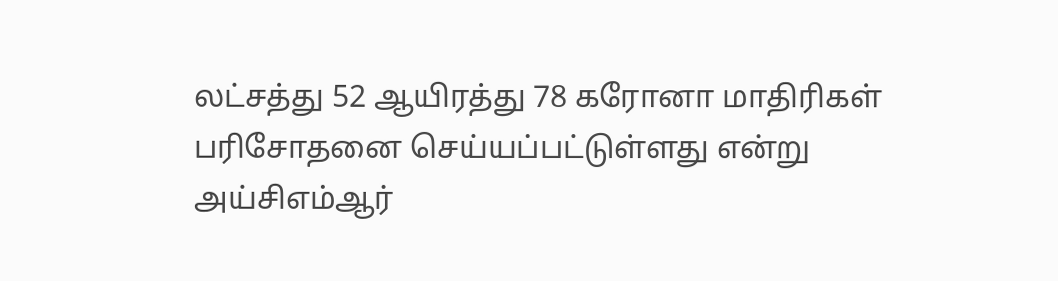லட்சத்து 52 ஆயிரத்து 78 கரோனா மாதிரிகள் பரிசோதனை செய்யப்பட்டுள்ளது என்று அய்சிஎம்ஆர்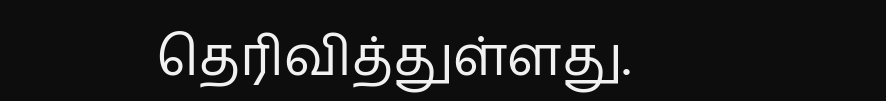தெரிவித்துள்ளது.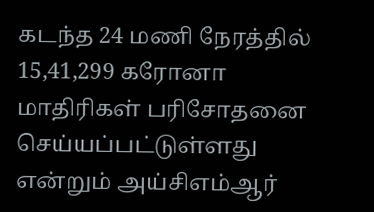கடந்த 24 மணி நேரத்தில் 15,41,299 கரோனா மாதிரிகள் பரிசோதனை செய்யப்பட்டுள்ளது என்றும் அய்சிஎம்ஆர்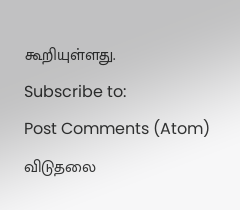கூறியுள்ளது.
Subscribe to:
Post Comments (Atom)
விடுதலை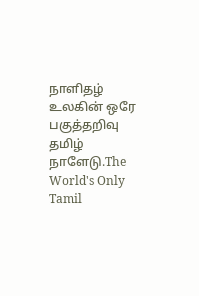நாளிதழ்
உலகின் ஒரே பகுத்தறிவு தமிழ் நாளேடு.The World's Only Tamil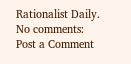Rationalist Daily.
No comments:
Post a Comment